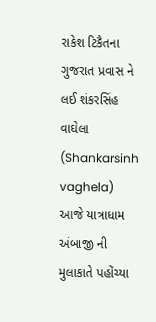રાકેશ ટિકૈતના ગુજરાત પ્રવાસ ને લઈ શંકરસિંહ વાઘેલા (Shankarsinh vaghela) આજે યાત્રાધામ અંબાજી ની મુલાકાતે પહોંચ્યા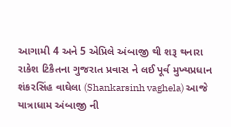આગામી 4 અને 5 એપ્રિલે અંબાજી થી શરૂ થનારા રાકેશ ટિકૈતના ગુજરાત પ્રવાસ ને લઈ પૂર્વ મુખ્યપ્રધાન શંકરસિંહ વાઘેલા (Shankarsinh vaghela) આજે યાત્રાધામ અંબાજી ની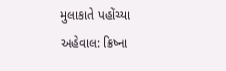મુલાકાતે પહોંચ્યા અહેવાલ: ક્રિષ્ના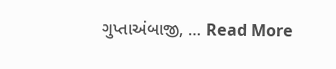ગુપ્તાઅંબાજી, … Read More